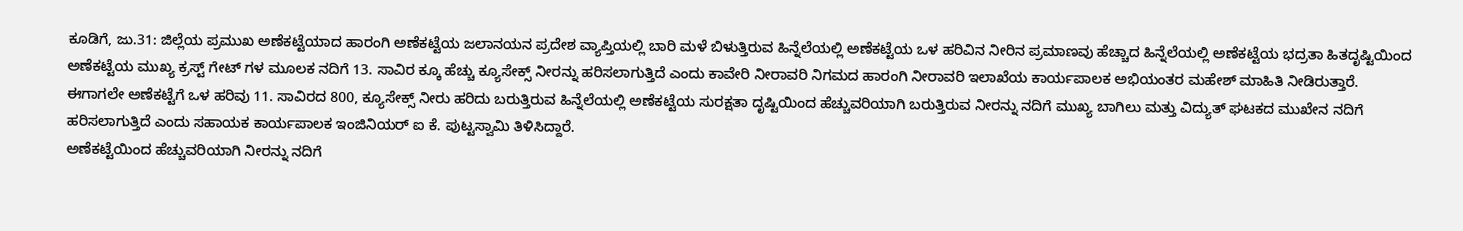ಕೂಡಿಗೆ, ಜು.31: ಜಿಲ್ಲೆಯ ಪ್ರಮುಖ ಅಣೆಕಟ್ಟೆಯಾದ ಹಾರಂಗಿ ಅಣೆಕಟ್ಟೆಯ ಜಲಾನಯನ ಪ್ರದೇಶ ವ್ಯಾಪ್ತಿಯಲ್ಲಿ ಬಾರಿ ಮಳೆ ಬಿಳುತ್ತಿರುವ ಹಿನ್ನೆಲೆಯಲ್ಲಿ ಅಣೆಕಟ್ಟೆಯ ಒಳ ಹರಿವಿನ ನೀರಿನ ಪ್ರಮಾಣವು ಹೆಚ್ಚಾದ ಹಿನ್ನೆಲೆಯಲ್ಲಿ ಅಣೆಕಟ್ಟೆಯ ಭದ್ರತಾ ಹಿತದೃಷ್ಟಿಯಿಂದ ಅಣೆಕಟ್ಟೆಯ ಮುಖ್ಯ ಕ್ರಸ್ಟ್ ಗೇಟ್ ಗಳ ಮೂಲಕ ನದಿಗೆ 13. ಸಾವಿರ ಕ್ಕೂ ಹೆಚ್ಚು ಕ್ಯೂಸೇಕ್ಸ್ ನೀರನ್ನು ಹರಿಸಲಾಗುತ್ತಿದೆ ಎಂದು ಕಾವೇರಿ ನೀರಾವರಿ ನಿಗಮದ ಹಾರಂಗಿ ನೀರಾವರಿ ಇಲಾಖೆಯ ಕಾರ್ಯಪಾಲಕ ಅಭಿಯಂತರ ಮಹೇಶ್ ಮಾಹಿತಿ ನೀಡಿರುತ್ತಾರೆ.
ಈಗಾಗಲೇ ಅಣೆಕಟ್ಟೆಗೆ ಒಳ ಹರಿವು 11. ಸಾವಿರದ 800, ಕ್ಯೂಸೇಕ್ಸ್ ನೀರು ಹರಿದು ಬರುತ್ತಿರುವ ಹಿನ್ನೆಲೆಯಲ್ಲಿ ಅಣೆಕಟ್ಟೆಯ ಸುರಕ್ಷತಾ ದೃಷ್ಟಿಯಿಂದ ಹೆಚ್ಚುವರಿಯಾಗಿ ಬರುತ್ತಿರುವ ನೀರನ್ನು ನದಿಗೆ ಮುಖ್ಯ ಬಾಗಿಲು ಮತ್ತು ವಿದ್ಯುತ್ ಘಟಕದ ಮುಖೇನ ನದಿಗೆ ಹರಿಸಲಾಗುತ್ತಿದೆ ಎಂದು ಸಹಾಯಕ ಕಾರ್ಯಪಾಲಕ ಇಂಜಿನಿಯರ್ ಐ ಕೆ. ಪುಟ್ಟಸ್ವಾಮಿ ತಿಳಿಸಿದ್ದಾರೆ.
ಅಣೆಕಟ್ಟೆಯಿಂದ ಹೆಚ್ಚುವರಿಯಾಗಿ ನೀರನ್ನು ನದಿಗೆ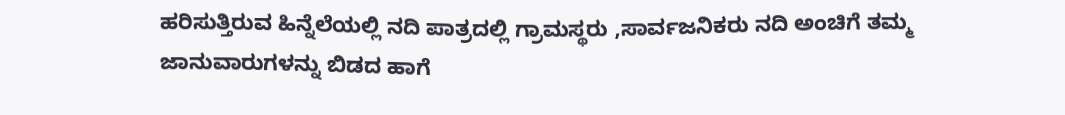ಹರಿಸುತ್ತಿರುವ ಹಿನ್ನೆಲೆಯಲ್ಲಿ ನದಿ ಪಾತ್ರದಲ್ಲಿ ಗ್ರಾಮಸ್ಥರು ,ಸಾರ್ವಜನಿಕರು ನದಿ ಅಂಚಿಗೆ ತಮ್ಮ ಜಾನುವಾರುಗಳನ್ನು ಬಿಡದ ಹಾಗೆ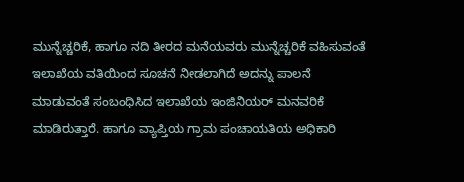ಮುನ್ನೆಚ್ಚರಿಕೆ, ಹಾಗೂ ನದಿ ತೀರದ ಮನೆಯವರು ಮುನ್ನೆಚ್ಚರಿಕೆ ವಹಿಸುವಂತೆ ಇಲಾಖೆಯ ವತಿಯಿಂದ ಸೂಚನೆ ನೀಡಲಾಗಿದೆ ಅದನ್ನು ಪಾಲನೆ ಮಾಡುವಂತೆ ಸಂಬಂಧಿಸಿದ ಇಲಾಖೆಯ ಇಂಜಿನಿಯರ್ ಮನವರಿಕೆ ಮಾಡಿರುತ್ತಾರೆ. ಹಾಗೂ ವ್ಯಾಪ್ತಿಯ ಗ್ರಾಮ ಪಂಚಾಯತಿಯ ಅಧಿಕಾರಿ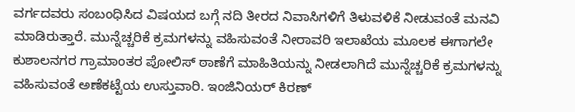ವರ್ಗದವರು ಸಂಬಂಧಿಸಿದ ವಿಷಯದ ಬಗ್ಗೆ ನದಿ ತೀರದ ನಿವಾಸಿಗಳಿಗೆ ತಿಳುವಳಿಕೆ ನೀಡುವಂತೆ ಮನವಿ ಮಾಡಿರುತ್ತಾರೆ. ಮುನ್ನೆಚ್ಚರಿಕೆ ಕ್ರಮಗಳನ್ನು ವಹಿಸುವಂತೆ ನೀರಾವರಿ ಇಲಾಖೆಯ ಮೂಲಕ ಈಗಾಗಲೇ ಕುಶಾಲನಗರ ಗ್ರಾಮಾಂತರ ಪೋಲಿಸ್ ಠಾಣೆಗೆ ಮಾಹಿತಿಯನ್ನು ನೀಡಲಾಗಿದೆ ಮುನ್ನೆಚ್ಚರಿಕೆ ಕ್ರಮಗಳನ್ನು ವಹಿಸುವಂತೆ ಅಣೆಕಟ್ಟೆಯ ಉಸ್ತುವಾರಿ. ಇಂಜಿನಿಯರ್ ಕಿರಣ್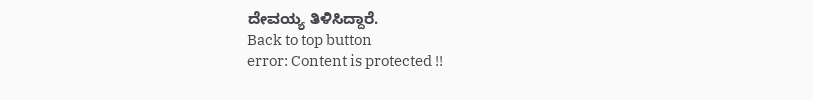ದೇವಯ್ಯ ತಿಳಿಸಿದ್ದಾರೆ.
Back to top button
error: Content is protected !!